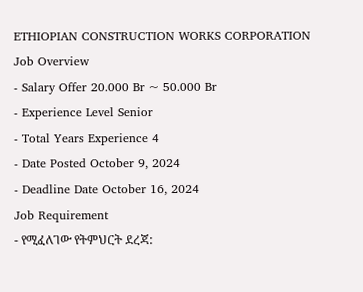ETHIOPIAN CONSTRUCTION WORKS CORPORATION
Job Overview
- Salary Offer 20.000 Br ~ 50.000 Br
- Experience Level Senior
- Total Years Experience 4
- Date Posted October 9, 2024
- Deadline Date October 16, 2024
Job Requirement
- የሚፈለገው የትምህርት ደረጃ: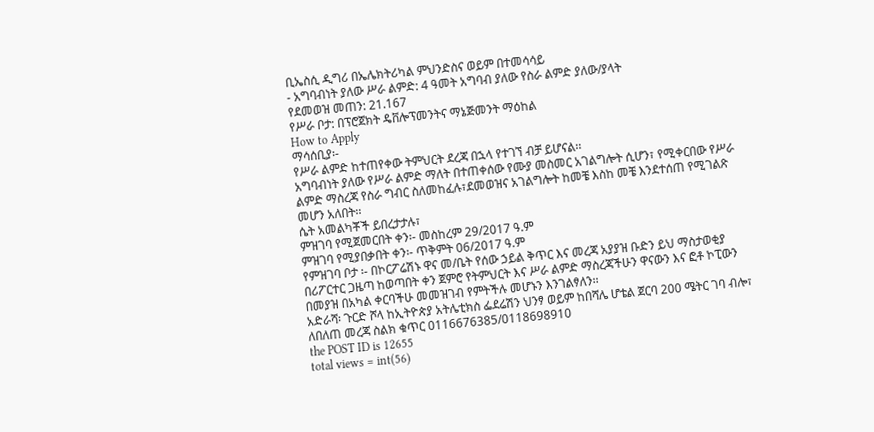ቢኤስሲ ዲግሪ በኤሌክትሪካል ምህንድስና ወይም በተመሳሳይ
- አግባብነት ያለው ሥራ ልምድ: 4 ዓመት አግባብ ያለው የስራ ልምድ ያለው/ያላት
የደመወዝ መጠን: 21.167
የሥራ ቦታ: በፕሮጀክት ዴቨሎፕመንትና ማኔጅመንት ማዕከል
How to Apply
ማሳሰቢያ፡-
የሥራ ልምድ ከተጠየቀው ትምህርት ደረጃ በኋላ የተገኘ ብቻ ይሆናል፡፡
አግባብነት ያለው የሥራ ልምድ ማለት በተጠቀሰው የሙያ መስመር አገልግሎት ሲሆን፣ የሚቀርበው የሥራ ልምድ ማስረጃ የስራ ግብር ስለመከፈሉ፣ደመወዝና አገልግሎት ከመቼ እስከ መቼ እንደተሰጠ የሚገልጽ መሆን አለበት፡፡
ሴት አመልካቾች ይበረታታሉ፣
ምዝገባ የሚጀመርበት ቀን፡- መስከረም 29/2017 ዓ.ም
ምዝገባ የሚያበቃበት ቀን፡- ጥቅምት 06/2017 ዓ.ም
የምዝገባ ቦታ ፡- በኮርፖሬሽኑ ዋና መ/ቤት የሰው ኃይል ቅጥር እና መረጃ አያያዝ ቡድን ይህ ማስታወቂያ በሪፖርተር ጋዜጣ ከወጣበት ቀን ጀምሮ የትምህርት እና ሥራ ልምድ ማስረጃችሁን ዋናውን እና ፎቶ ኮፒውን በመያዝ በአካል ቀርባችሁ መመዝገብ የምትችሉ መሆኑን እንገልፃለን፡፡
አድራሻ፡ ጉርድ ሾላ ከኢትዮጵያ አትሌቲክስ ፌደሬሽን ህንፃ ወይም ከበሻሌ ሆቴል ጀርባ 200 ሜትር ገባ ብሎ፣
ለበለጠ መረጃ ስልክ ቁጥር 0116676385/0118698910
the POST ID is 12655
total views = int(56)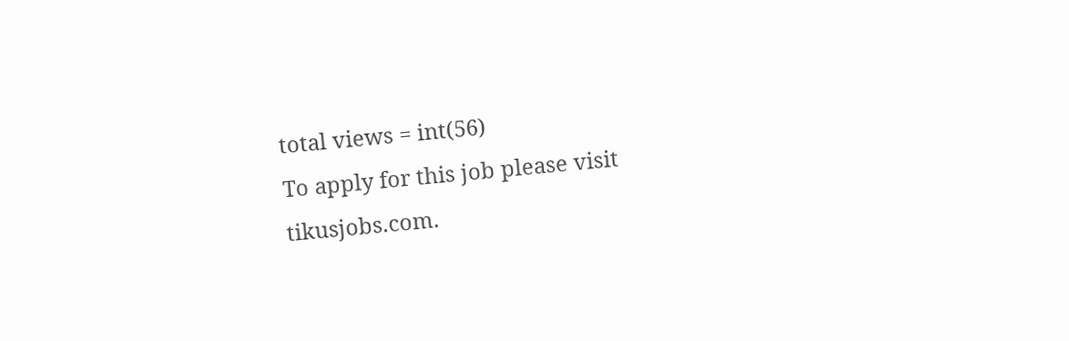total views = int(56)
To apply for this job please visit tikusjobs.com.